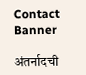Contact Banner

अंतर्नादची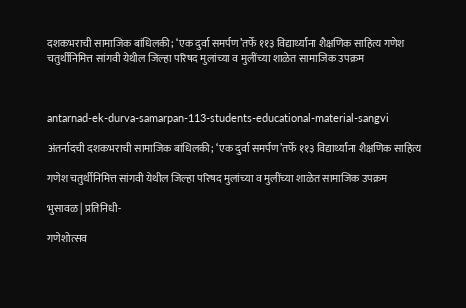दशकभराची सामाजिक बांधिलकी; ‘एक दुर्वा समर्पण’तर्फे ११३ विद्यार्थ्यांना शैक्षणिक साहित्य गणेश चतुर्थीनिमित्त सांगवी येथील जिल्हा परिषद मुलांच्या व मुलींच्या शाळेत सामाजिक उपक्रम



antarnad-ek-durva-samarpan-113-students-educational-material-sangvi

अंतर्नादची दशकभराची सामाजिक बांधिलकी; ‘एक दुर्वा समर्पण’तर्फे ११३ विद्यार्थ्यांना शैक्षणिक साहित्य

गणेश चतुर्थीनिमित्त सांगवी येथील जिल्हा परिषद मुलांच्या व मुलींच्या शाळेत सामाजिक उपक्रम

भुसावळ | प्रतिनिधी-

गणेशोत्सव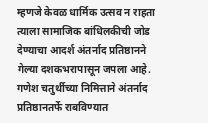म्हणजे केवळ धार्मिक उत्सव न राहता त्याला सामाजिक बांधिलकीची जोड देण्याचा आदर्श अंतर्नाद प्रतिष्ठानने गेल्या दशकभरापासून जपला आहे. गणेश चतुर्थीच्या निमित्ताने अंतर्नाद प्रतिष्ठानतर्फे राबविण्यात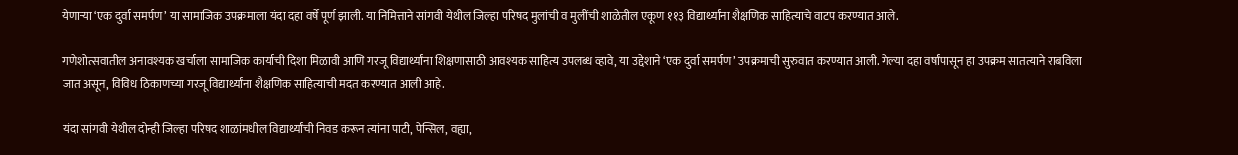येणाऱ्या ‘एक दुर्वा समर्पण’ या सामाजिक उपक्रमाला यंदा दहा वर्षे पूर्ण झाली. या निमित्ताने सांगवी येथील जिल्हा परिषद मुलांची व मुलींची शाळेतील एकूण ११३ विद्यार्थ्यांना शैक्षणिक साहित्याचे वाटप करण्यात आले.

गणेशोत्सवातील अनावश्यक खर्चाला सामाजिक कार्याची दिशा मिळावी आणि गरजू विद्यार्थ्यांना शिक्षणासाठी आवश्यक साहित्य उपलब्ध व्हावे, या उद्देशाने ‘एक दुर्वा समर्पण’ उपक्रमाची सुरुवात करण्यात आली. गेल्या दहा वर्षांपासून हा उपक्रम सातत्याने राबविला जात असून, विविध ठिकाणच्या गरजू विद्यार्थ्यांना शैक्षणिक साहित्याची मदत करण्यात आली आहे.

यंदा सांगवी येथील दोन्ही जिल्हा परिषद शाळांमधील विद्यार्थ्यांची निवड करून त्यांना पाटी, पेन्सिल, वह्या,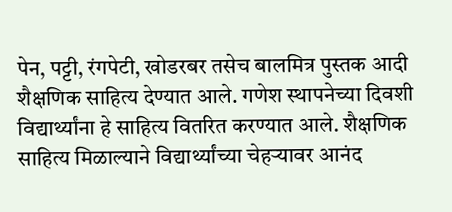पेन, पट्टी, रंगपेटी, खोडरबर तसेच बालमित्र पुस्तक आदी शैक्षणिक साहित्य देण्यात आले. गणेश स्थापनेच्या दिवशी विद्यार्थ्यांना हे साहित्य वितरित करण्यात आले. शैक्षणिक साहित्य मिळाल्याने विद्यार्थ्यांच्या चेहऱ्यावर आनंद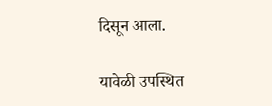दिसून आला.

यावेळी उपस्थित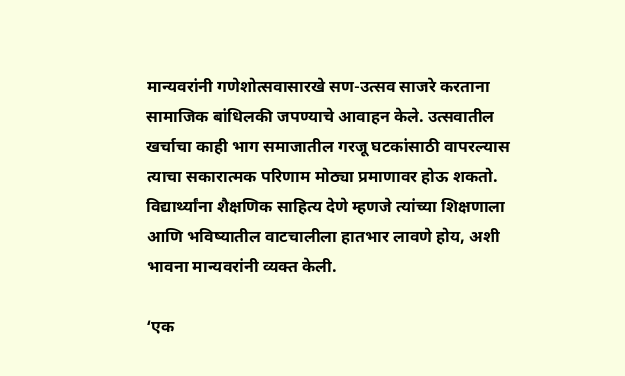मान्यवरांनी गणेशोत्सवासारखे सण-उत्सव साजरे करताना सामाजिक बांधिलकी जपण्याचे आवाहन केले. उत्सवातील खर्चाचा काही भाग समाजातील गरजू घटकांसाठी वापरल्यास त्याचा सकारात्मक परिणाम मोठ्या प्रमाणावर होऊ शकतो. विद्यार्थ्यांना शैक्षणिक साहित्य देणे म्हणजे त्यांच्या शिक्षणाला आणि भविष्यातील वाटचालीला हातभार लावणे होय, अशी भावना मान्यवरांनी व्यक्त केली.

‘एक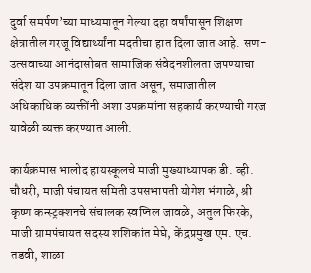दुर्वा समर्पण’च्या माध्यमातून गेल्या दहा वर्षांपासून शिक्षण क्षेत्रातील गरजू विद्यार्थ्यांना मदतीचा हात दिला जात आहे. सण-उत्सवाच्या आनंदासोबत सामाजिक संवेदनशीलता जपण्याचा संदेश या उपक्रमातून दिला जात असून, समाजातील अधिकाधिक व्यक्तींनी अशा उपक्रमांना सहकार्य करण्याची गरज यावेळी व्यक्त करण्यात आली.

कार्यक्रमास भालोद हायस्कूलचे माजी मुख्याध्यापक डी. व्ही. चौधरी, माजी पंचायत समिती उपसभापती योगेश भंगाळे, श्री कृष्ण कन्स्ट्रक्शनचे संचालक स्वप्निल जावळे, अतुल फिरके, माजी ग्रामपंचायत सदस्य शशिकांत मेघे, केंद्रप्रमुख एम. एच. तडवी, शाळा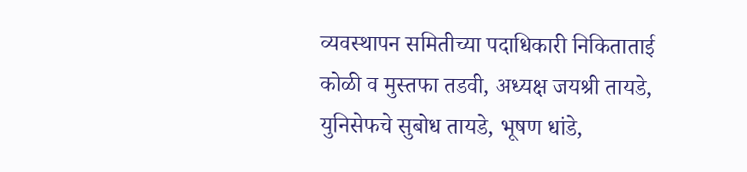व्यवस्थापन समितीच्या पदाधिकारी निकिताताई कोळी व मुस्तफा तडवी, अध्यक्ष जयश्री तायडे, युनिसेफचे सुबोध तायडे, भूषण धांडे,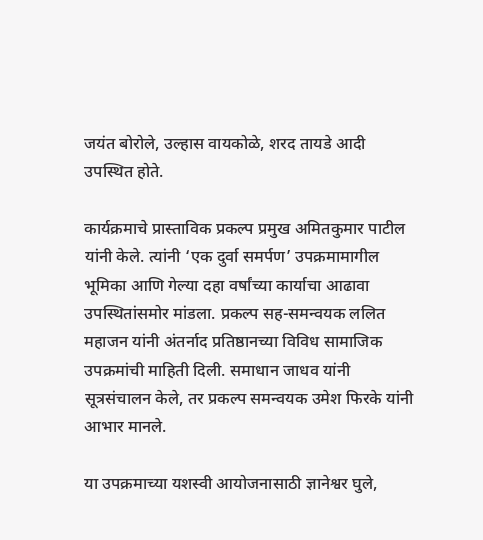जयंत बोरोले, उल्हास वायकोळे, शरद तायडे आदी उपस्थित होते.

कार्यक्रमाचे प्रास्ताविक प्रकल्प प्रमुख अमितकुमार पाटील यांनी केले. त्यांनी ‘एक दुर्वा समर्पण’ उपक्रमामागील भूमिका आणि गेल्या दहा वर्षांच्या कार्याचा आढावा उपस्थितांसमोर मांडला. प्रकल्प सह-समन्वयक ललित महाजन यांनी अंतर्नाद प्रतिष्ठानच्या विविध सामाजिक उपक्रमांची माहिती दिली. समाधान जाधव यांनी सूत्रसंचालन केले, तर प्रकल्प समन्वयक उमेश फिरके यांनी आभार मानले.

या उपक्रमाच्या यशस्वी आयोजनासाठी ज्ञानेश्वर घुले,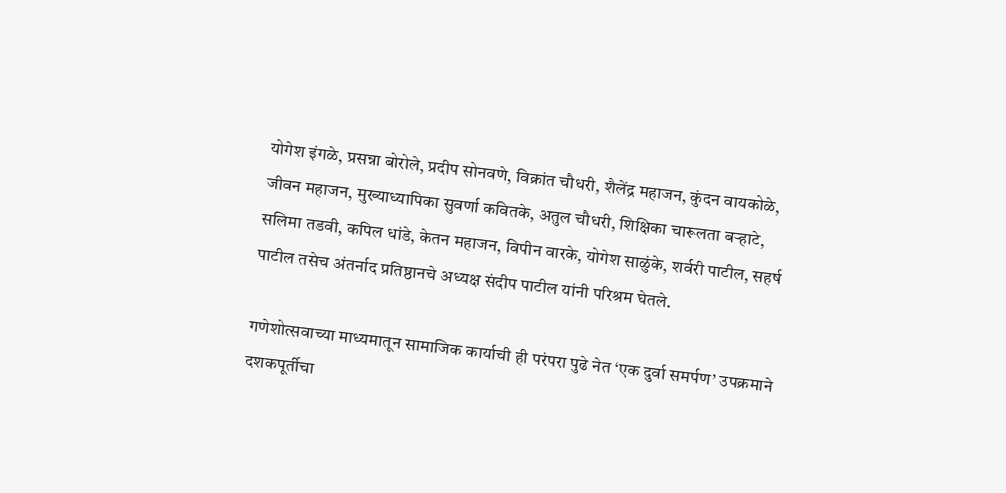योगेश इंगळे, प्रसन्ना बोरोले, प्रदीप सोनवणे, विक्रांत चौधरी, शैलेंद्र महाजन, कुंदन वायकोळे, जीवन महाजन, मुख्याध्यापिका सुवर्णा कवितके, अतुल चौधरी, शिक्षिका चारूलता बऱ्हाटे, सलिमा तडवी, कपिल धांडे, केतन महाजन, विपीन वारके, योगेश साळुंके, शर्वरी पाटील, सहर्ष पाटील तसेच अंतर्नाद प्रतिष्ठानचे अध्यक्ष संदीप पाटील यांनी परिश्रम घेतले.

गणेशोत्सवाच्या माध्यमातून सामाजिक कार्याची ही परंपरा पुढे नेत ‘एक दुर्वा समर्पण’ उपक्रमाने दशकपूर्तीचा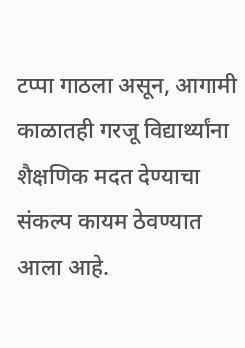टप्पा गाठला असून, आगामी काळातही गरजू विद्यार्थ्यांना शैक्षणिक मदत देण्याचा संकल्प कायम ठेवण्यात आला आहे.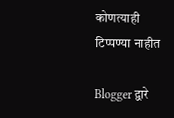कोणत्याही टिप्पण्‍या नाहीत

Blogger द्वारे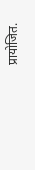प्रायोजित.